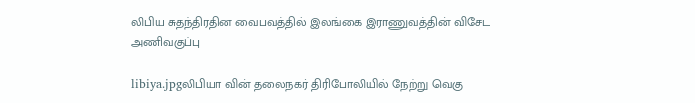லிபிய சுதந்திரதின வைபவத்தில் இலங்கை இராணுவத்தின் விசேட அணிவகுப்பு

libiya.jpgலிபியா வின் தலைநகர் திரிபோலியில் நேற்று வெகு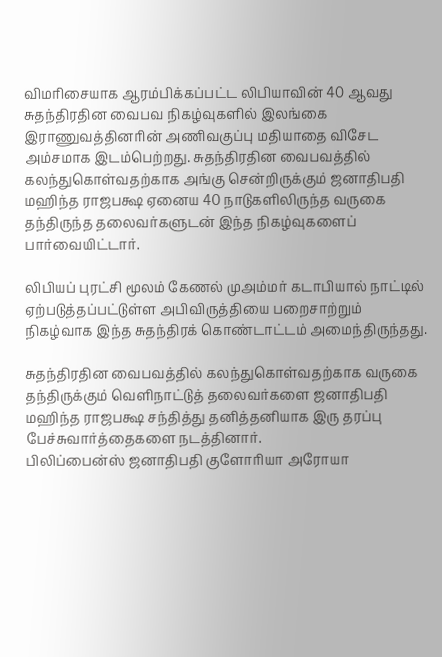விமரிசையாக ஆரம்பிக்கப்பட்ட லிபியாவின் 40 ஆவது சுதந்திரதின வைபவ நிகழ்வுகளில் இலங்கை இராணுவத்தினரின் அணிவகுப்பு மதியாதை விசேட அம்சமாக இடம்பெற்றது. சுதந்திரதின வைபவத்தில் கலந்துகொள்வதற்காக அங்கு சென்றிருக்கும் ஜனாதிபதி மஹிந்த ராஜபக்ஷ ஏனைய 40 நாடுகளிலிருந்த வருகை தந்திருந்த தலைவர்களுடன் இந்த நிகழ்வுகளைப் பார்வையிட்டார்.

லிபியப் புரட்சி மூலம் கேணல் முஅம்மர் கடாபியால் நாட்டில் ஏற்படுத்தப்பட்டுள்ள அபிவிருத்தியை பறைசாற்றும் நிகழ்வாக இந்த சுதந்திரக் கொண்டாட்டம் அமைந்திருந்தது.

சுதந்திரதின வைபவத்தில் கலந்துகொள்வதற்காக வருகை தந்திருக்கும் வெளிநாட்டுத் தலைவர்களை ஜனாதிபதி மஹிந்த ராஜபக்ஷ சந்தித்து தனித்தனியாக இரு தரப்பு பேச்சுவார்த்தைகளை நடத்தினார்.
பிலிப்பைன்ஸ் ஜனாதிபதி குளோரியா அரோயா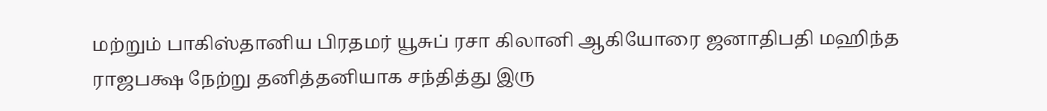மற்றும் பாகிஸ்தானிய பிரதமர் யூசுப் ரசா கிலானி ஆகியோரை ஜனாதிபதி மஹிந்த ராஜபக்ஷ நேற்று தனித்தனியாக சந்தித்து இரு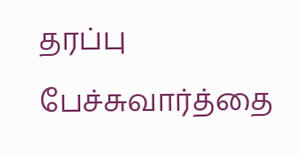தரப்பு பேச்சுவார்த்தை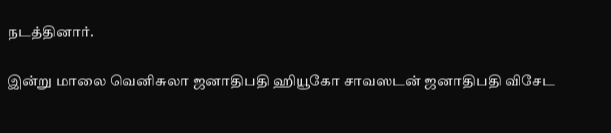நடத்தினார்.

இன்று மாலை வெனிசுலா ஜனாதிபதி ஹியூகோ சாவஸடன் ஜனாதிபதி விசேட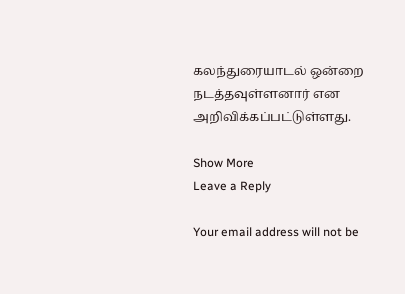கலந்துரையாடல் ஒன்றை நடத்தவுள்ளனார் என அறிவிக்கப்பட்டுள்ளது.

Show More
Leave a Reply

Your email address will not be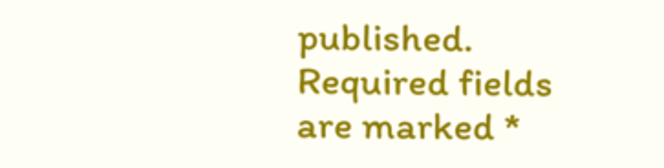published. Required fields are marked *